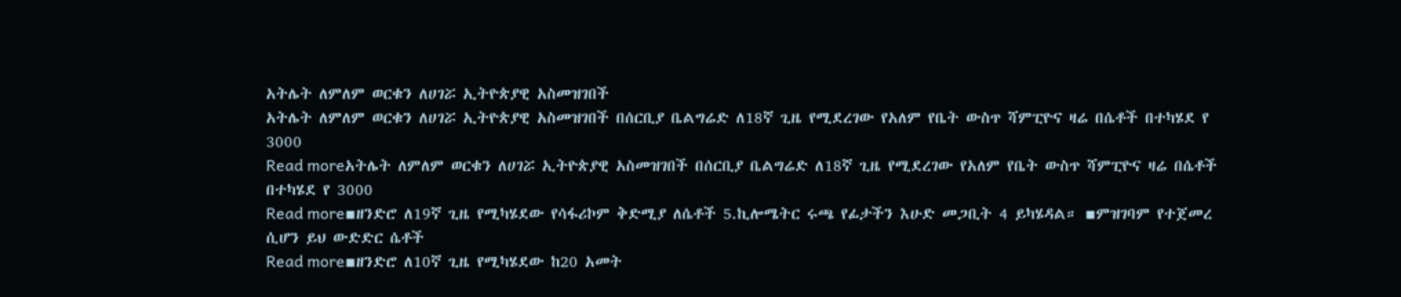አትሌት ለምለም ወርቁን ለሀገሯ ኢትዮጵያዊ አስመዝገበች
አትሌት ለምለም ወርቁን ለሀገሯ ኢትዮጵያዊ አስመዝገበች በሰርቢያ ቤልግሬድ ለ18ኛ ጊዜ የሚደረገው የአለም የቤት ውስጥ ሻምፒዮና ዛሬ በሴቶች በተካሄደ የ 3000
Read moreአትሌት ለምለም ወርቁን ለሀገሯ ኢትዮጵያዊ አስመዝገበች በሰርቢያ ቤልግሬድ ለ18ኛ ጊዜ የሚደረገው የአለም የቤት ውስጥ ሻምፒዮና ዛሬ በሴቶች በተካሄደ የ 3000
Read more▪ዘንድሮ ለ19ኛ ጊዜ የሚካሄደው የሳፋሪኮም ቅድሚያ ለሴቶች 5.ኪሎሜትር ሩጫ የፊታችን እሁድ መጋቢት 4 ይካሄዳል። ▪ምዝገባም የተጀመረ ሲሆን ይህ ውድድር ሴቶች
Read more▪ዘንድሮ ለ10ኛ ጊዜ የሚካሄደው ከ20 አመት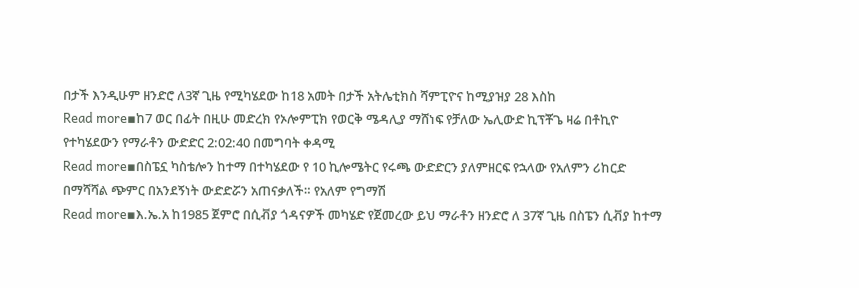በታች እንዲሁም ዘንድሮ ለ3ኛ ጊዜ የሚካሄደው ከ18 አመት በታች አትሌቲክስ ሻምፒዮና ከሚያዝያ 28 እስከ
Read more▪ከ7 ወር በፊት በዚሁ መድረክ የኦሎምፒክ የወርቅ ሜዳሊያ ማሸነፍ የቻለው ኤሊውድ ኪፕቾጌ ዛሬ በቶኪዮ የተካሄደውን የማራቶን ውድድር 2:02:40 በመግባት ቀዳሚ
Read more▪በስፔኗ ካስቴሎን ከተማ በተካሄደው የ 10 ኪሎሜትር የሩጫ ውድድርን ያለምዘርፍ የኋላው የአለምን ሪከርድ በማሻሻል ጭምር በአንደኝነት ውድድሯን አጠናቃለች። የአለም የግማሽ
Read more▪እ.ኤ.አ ከ1985 ጀምሮ በሲቭያ ጎዳናዎች መካሄድ የጀመረው ይህ ማራቶን ዘንድሮ ለ 37ኛ ጊዜ በስፔን ሲቭያ ከተማ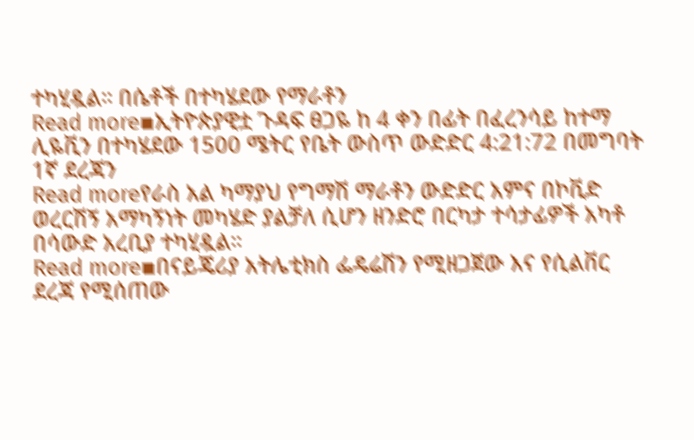ተካሂዷል። በሴቶች በተካሄደው የማራቶን
Read more▪ኢትዮጵያዊቷ ጉዳፍ ፀጋዬ ከ 4 ቀን በፊት በፈረንሳይ ከተማ ሊዬቪን በተካሄደው 1500 ሜትር የቤት ውስጥ ውድድር 4:21:72 በመግባት 1ኛ ደረጃን
Read moreየራስ አል ካማያህ የግማሽ ማራቶን ውድድር አምና በኮቪድ ወረርሽኝ አማካኝነት መካሄድ ያልቻለ ሲሆን ዘንድሮ በርካታ ተሳታፊዎች አካቶ በሳውድ አረቢያ ተካሂዷል።
Read more▪በናይጄሪያ አትሌቲክስ ፌዴሬሽን የሚዘጋጀው እና የሲልቨር ደረጃ የሚሰጠው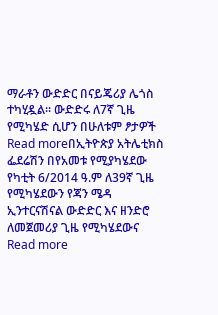ማራቶን ውድድር በናይጄሪያ ሌጎስ ተካሂዷል። ውድድሩ ለ7ኛ ጊዜ የሚካሄድ ሲሆን በሁለቱም ፆታዎች
Read moreበኢትዮጵያ አትሌቲክስ ፌደሬሽን በየአመቱ የሚያካሄደው የካቲት 6/2014 ዓ.ም ለ39ኛ ጊዜ የሚካሄደውን የጃን ሜዳ ኢንተርናሽናል ውድድር እና ዘንድሮ ለመጀመሪያ ጊዜ የሚካሄደውና
Read more